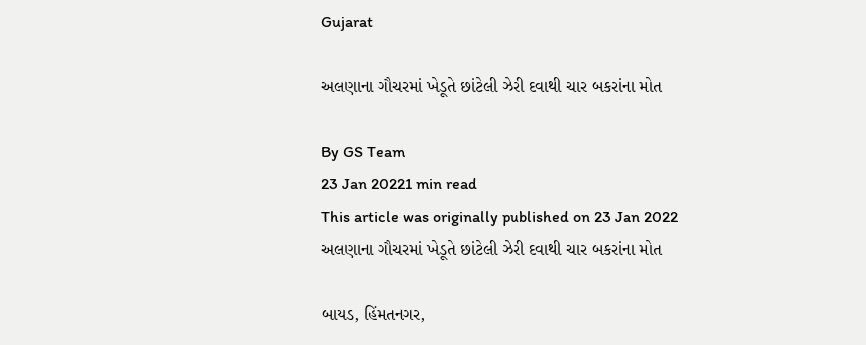Gujarat

અલણાના ગૌચરમાં ખેડૂતે છાંટેલી ઝેરી દવાથી ચાર બકરાંના મોત

By GS Team
23 Jan 20221 min read
This article was originally published on 23 Jan 2022
અલણાના ગૌચરમાં ખેડૂતે છાંટેલી ઝેરી દવાથી ચાર બકરાંના મોત

બાયડ, હિંમતનગર,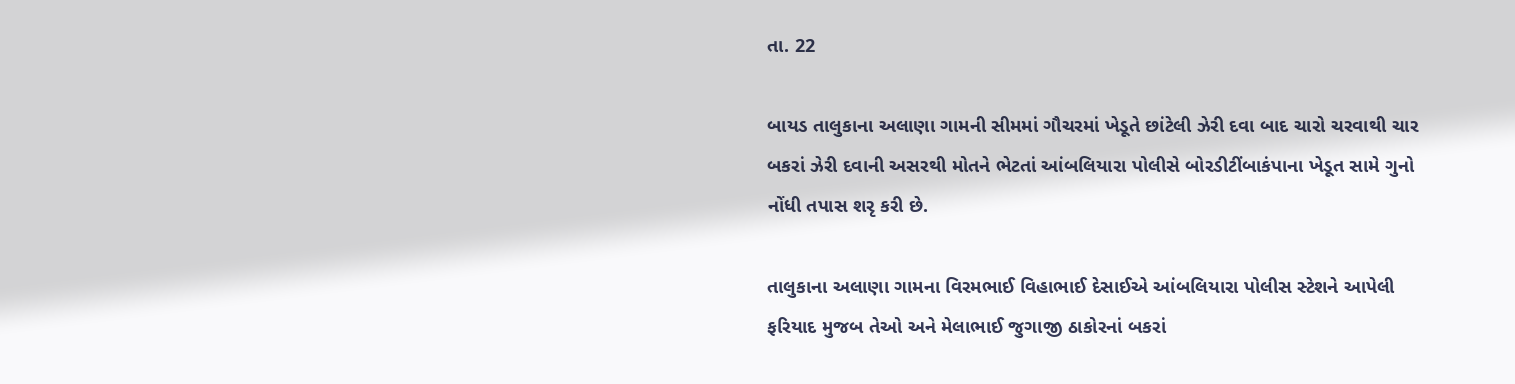તા. 22

બાયડ તાલુકાના અલાણા ગામની સીમમાં ગૌચરમાં ખેડૂતે છાંટેલી ઝેરી દવા બાદ ચારો ચરવાથી ચાર બકરાં ઝેરી દવાની અસરથી મોતને ભેટતાં આંબલિયારા પોલીસે બોરડીટીંબાકંપાના ખેડૂત સામે ગુનો નોંધી તપાસ શરૃ કરી છે.

તાલુકાના અલાણા ગામના વિરમભાઈ વિહાભાઈ દેસાઈએ આંબલિયારા પોલીસ સ્ટેશને આપેલી ફરિયાદ મુજબ તેઓ અને મેલાભાઈ જુગાજી ઠાકોરનાં બકરાં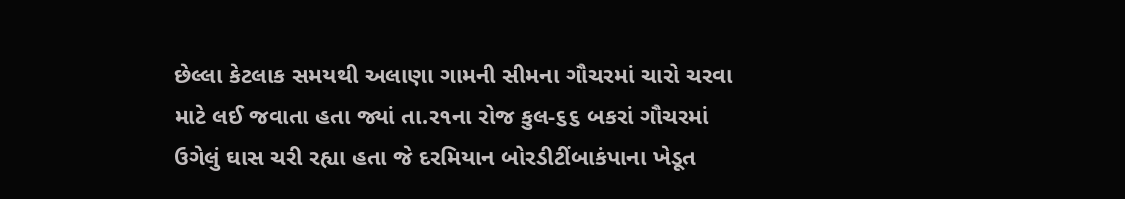છેલ્લા કેટલાક સમયથી અલાણા ગામની સીમના ગૌચરમાં ચારો ચરવા માટે લઈ જવાતા હતા જ્યાં તા.ર૧ના રોજ કુલ-૬૬ બકરાં ગૌચરમાં ઉગેલું ઘાસ ચરી રહ્યા હતા જે દરમિયાન બોરડીટીંબાકંપાના ખેડૂત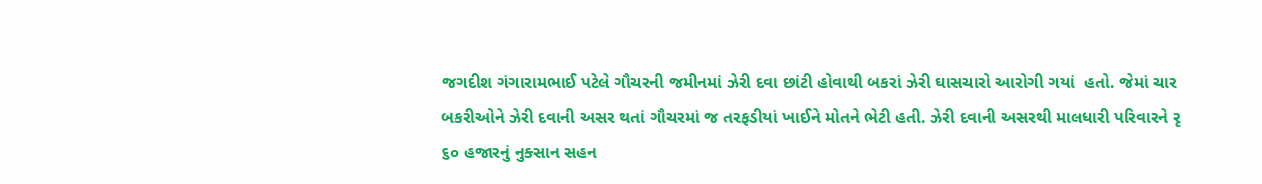જગદીશ ગંગારામભાઈ પટેલે ગૌચરની જમીનમાં ઝેરી દવા છાંટી હોવાથી બકરાં ઝેરી ઘાસચારો આરોગી ગયાં  હતો. જેમાં ચાર બકરીઓને ઝેરી દવાની અસર થતાં ગૌચરમાં જ તરફડીયાં ખાઈને મોતને ભેટી હતી. ઝેરી દવાની અસરથી માલધારી પરિવારને રૃ ૬૦ હજારનું નુક્સાન સહન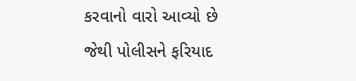કરવાનો વારો આવ્યો છે જેથી પોલીસને ફરિયાદ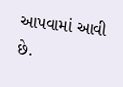આપવામાં આવી છે.